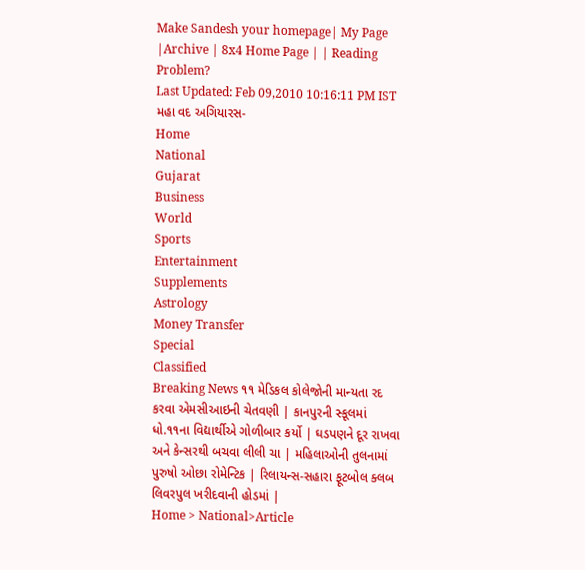Make Sandesh your homepage| My Page |Archive | 8x4 Home Page | | Reading Problem?
Last Updated: Feb 09,2010 10:16:11 PM IST
મહા વદ અગિયારસ-
Home
National
Gujarat
Business
World
Sports
Entertainment
Supplements
Astrology
Money Transfer
Special
Classified
Breaking News ૧૧ મેડિકલ કોલેજોની માન્યતા રદ કરવા એમસીઆઇની ચેતવણી | કાનપુરની સ્કૂલમાં ધો.૧૧ના વિદ્યાર્થીએ ગોળીબાર કર્યો | ઘડપણને દૂર રાખવા અને કેન્સરથી બચવા લીલી ચા | મહિલાઓની તુલનામાં પુરુષો ઓછા રોમેન્ટિક | રિલાયન્સ-સહારા ફૂટબોલ ક્લબ લિવરપુલ ખરીદવાની હોડમાં |
Home > National>Article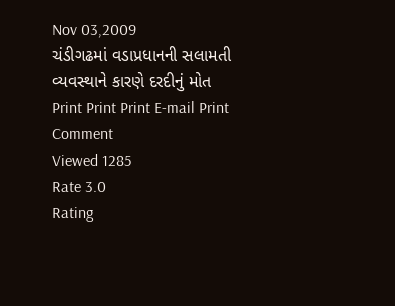Nov 03,2009
ચંડીગઢમાં વડાપ્રધાનની સલામતી વ્યવસ્થાને કારણે દરદીનું મોત
Print Print Print E-mail Print Comment
Viewed 1285
Rate 3.0
Rating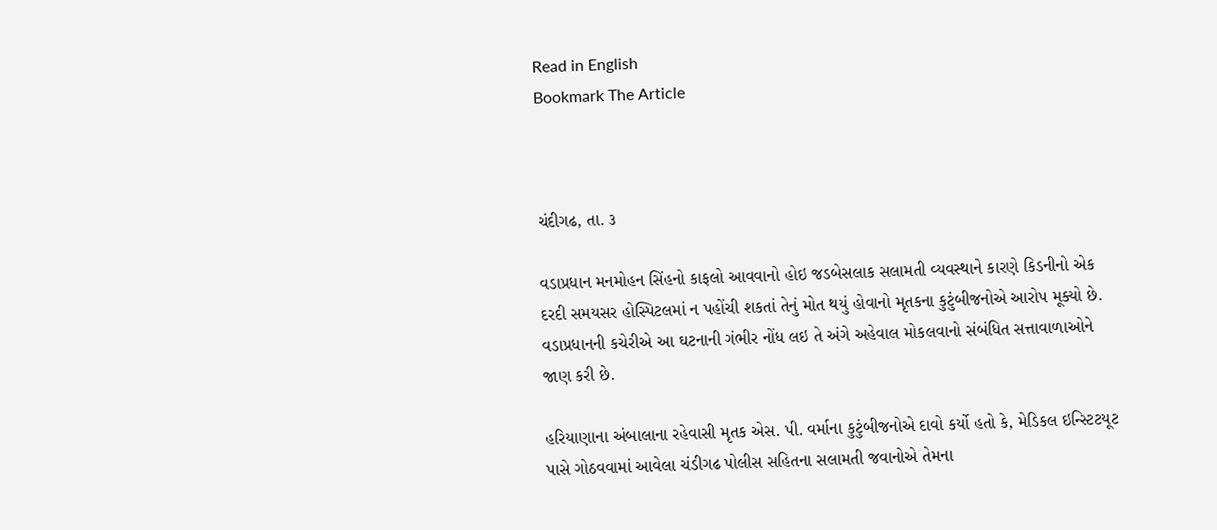Read in English
Bookmark The Article



ચંદીગઢ, તા. ૩

વડાપ્રધાન મનમોહન સિંહનો કાફલો આવવાનો હોઇ જડબેસલાક સલામતી વ્યવસ્થાને કારણે કિડનીનો એક દરદી સમયસર હોસ્પિટલમાં ન પહોંચી શકતાં તેનું મોત થયું હોવાનો મૃતકના કુટુંબીજનોએ આરોપ મૂક્યો છે. વડાપ્રધાનની કચેરીએ આ ઘટનાની ગંભીર નોંધ લઇ તે અંગે અહેવાલ મોકલવાનો સંબંધિત સત્તાવાળાઓને જાણ કરી છે.

હરિયાણાના અંબાલાના રહેવાસી મૃતક એસ. પી. વર્માના કુટુંબીજનોએ દાવો કર્યો હતો કે, મેડિકલ ઇન્સ્ટિટયૂટ પાસે ગોઠવવામાં આવેલા ચંડીગઢ પોલીસ સહિતના સલામતી જવાનોએ તેમના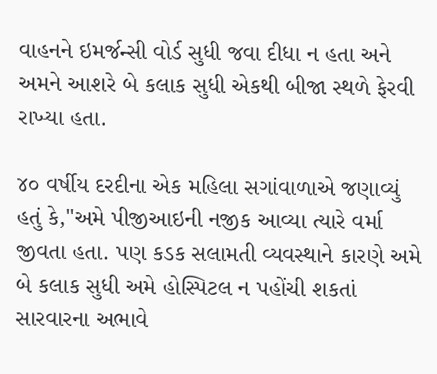વાહનને ઇમર્જન્સી વોર્ડ સુધી જવા દીધા ન હતા અને અમને આશરે બે કલાક સુધી એકથી બીજા સ્થળે ફેરવી રાખ્યા હતા.

૪૦ વર્ષીય દરદીના એક મહિલા સગાંવાળાએ જણાવ્યું હતું કે,"અમે પીજીઆઇની નજીક આવ્યા ત્યારે વર્મા જીવતા હતા. પણ કડક સલામતી વ્યવસ્થાને કારણે અમે બે કલાક સુધી અમે હોસ્પિટલ ન પહોંચી શકતાં સારવારના અભાવે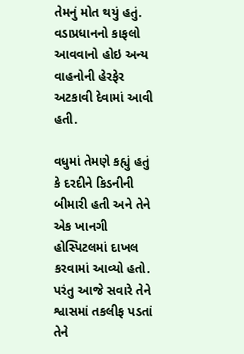તેમનું મોત થયું હતું. વડાપ્રધાનનો કાફલો આવવાનો હોઇ અન્ય વાહનોની હેરફેર અટકાવી દેવામાં આવી હતી.

વધુમાં તેમણે કહ્યું હતું કે દરદીને કિડનીની બીમારી હતી અને તેને એક ખાનગી હોસ્પિટલમાં દાખલ કરવામાં આવ્યો હતો. પરંતુ આજે સવારે તેને શ્વાસમાં તકલીફ પડતાં તેને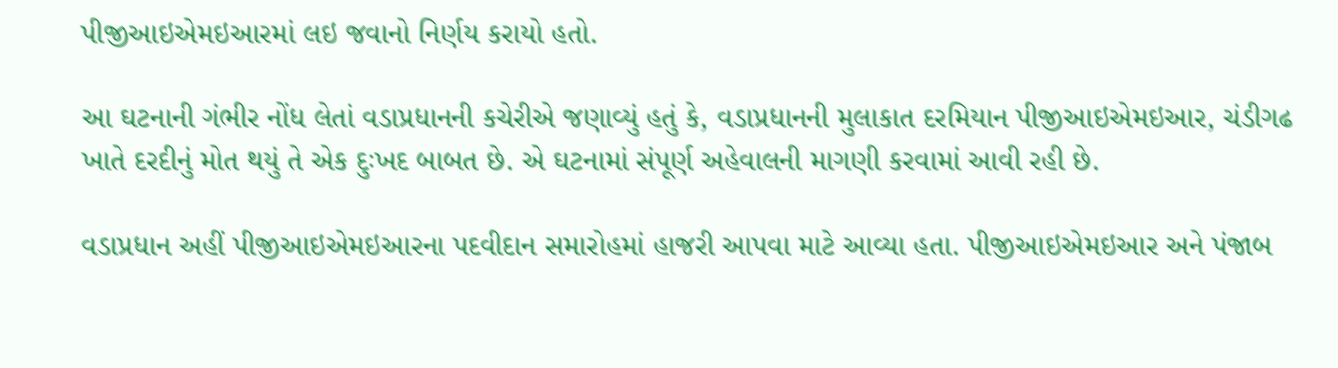પીજીઆઇએમઇઆરમાં લઇ જવાનો નિર્ણય કરાયો હતો.

આ ઘટનાની ગંભીર નોંધ લેતાં વડાપ્રધાનની કચેરીએ જણાવ્યું હતું કે, વડાપ્રધાનની મુલાકાત દરમિયાન પીજીઆઇએમઇઆર, ચંડીગઢ ખાતે દરદીનું મોત થયું તે એક દુઃખદ બાબત છે. એ ઘટનામાં સંપૂર્ણ અહેવાલની માગણી કરવામાં આવી રહી છે.

વડાપ્રધાન અહીં પીજીઆઇએમઇઆરના પદવીદાન સમારોહમાં હાજરી આપવા માટે આવ્યા હતા. પીજીઆઇએમઇઆર અને પંજાબ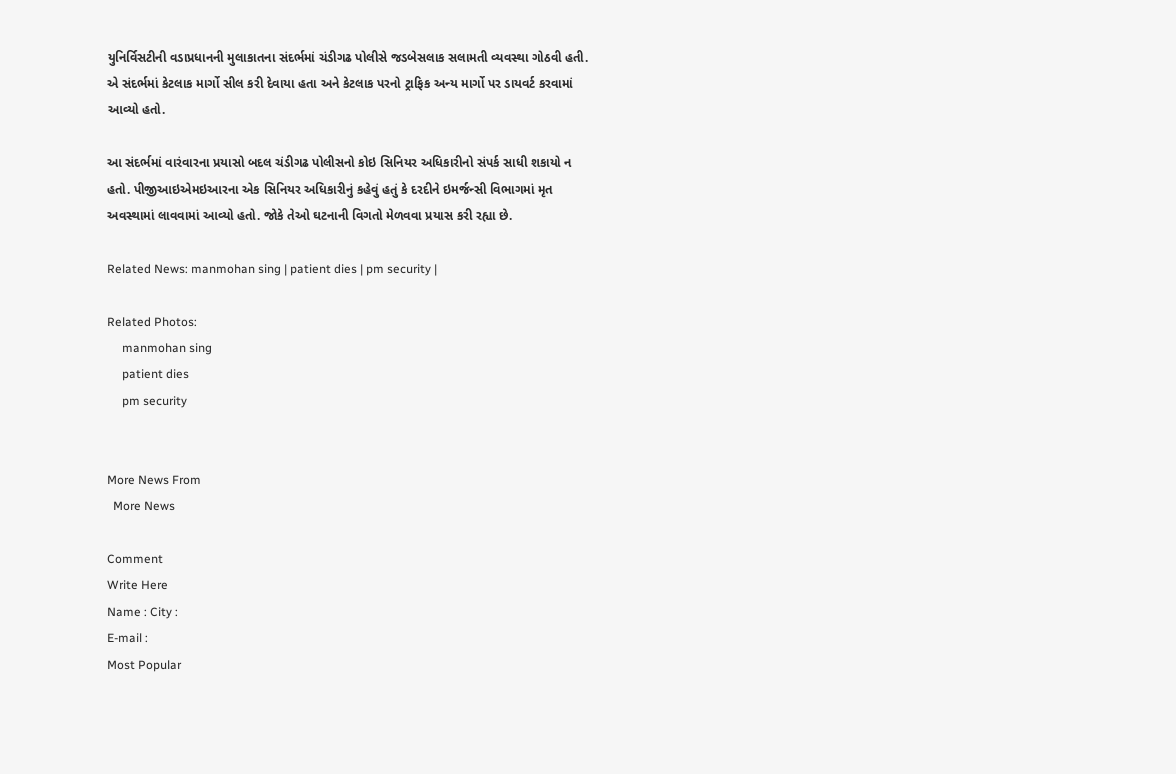યુનિર્વિસટીની વડાપ્રધાનની મુલાકાતના સંદર્ભમાં ચંડીગઢ પોલીસે જડબેસલાક સલામતી વ્યવસ્થા ગોઠવી હતી. એ સંદર્ભમાં કેટલાક માર્ગો સીલ કરી દેવાયા હતા અને કેટલાક પરનો ટ્રાફિક અન્ય માર્ગો પર ડાયવર્ટ કરવામાં આવ્યો હતો.

આ સંદર્ભમાં વારંવારના પ્રયાસો બદલ ચંડીગઢ પોલીસનો કોઇ સિનિયર અધિકારીનો સંપર્ક સાધી શકાયો ન હતો. પીજીઆઇએમઇઆરના એક સિનિયર અધિકારીનું કહેવું હતું કે દરદીને ઇમર્જન્સી વિભાગમાં મૃત અવસ્થામાં લાવવામાં આવ્યો હતો. જોકે તેઓ ઘટનાની વિગતો મેળવવા પ્રયાસ કરી રહ્યા છે.

Related News: manmohan sing | patient dies | pm security |

Related Photos:
     manmohan sing
     patient dies
     pm security


More News From
  More News

Comment
Write Here
Name : City :
E-mail :
Most Popular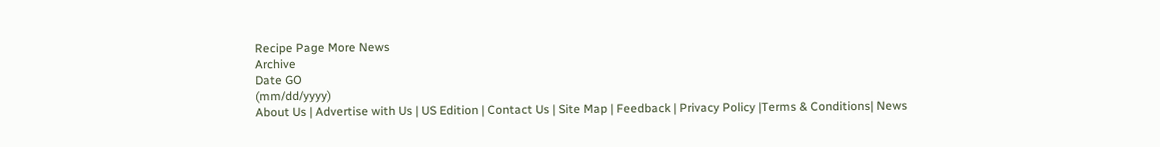Recipe Page More News
Archive
Date GO
(mm/dd/yyyy)
About Us | Advertise with Us | US Edition | Contact Us | Site Map | Feedback | Privacy Policy |Terms & Conditions| News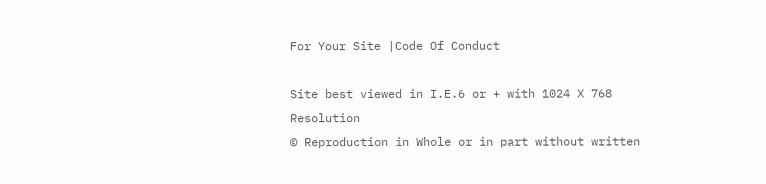For Your Site |Code Of Conduct

Site best viewed in I.E.6 or + with 1024 X 768 Resolution
© Reproduction in Whole or in part without written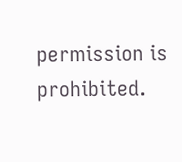permission is prohibited.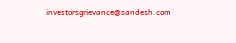investorsgrievance@sandesh.com